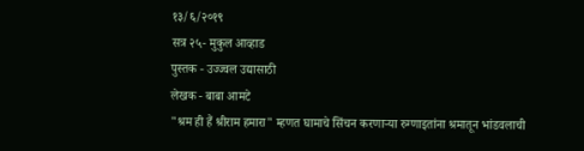१३/६/२०१९
सत्र २५- मुकुल आव्हाड
पुस्तक - उज्ज्वल उद्यासाठी
लेखक - बाबा आमटे
"श्रम ही हैं श्रीराम हमारा" म्हणत घामाचे सिंचन करणाऱ्या रुग्णाइतांना श्रमातून भांडवलाची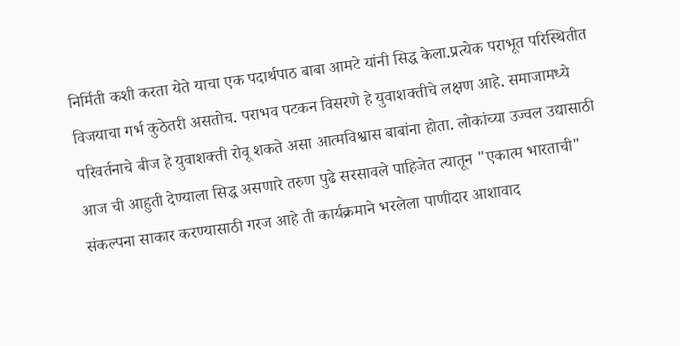निर्मिती कशी करता येते याचा एक पदार्थपाठ बाबा आमटे यांनी सिद्ध केला.प्रत्येक पराभूत परिस्थितीत विजयाचा गर्भ कुठेतरी असतोच. पराभव पटकन विसरणे हे युवाशक्तीचे लक्षण आहे. समाजामध्ये परिवर्तनाचे बीज हे युवाशक्ती रोवू शकते असा आत्मविश्वास बाबांना होता. लोकांच्या उज्वल उद्यासाठी आज ची आहुती देण्याला सिद्ध असणारे तरुण पुढे सरसावले पाहिजेत त्यातून "एकात्म भारताची" संकल्पना साकार करण्यासाठी गरज आहे ती कार्यक्रमाने भरलेला पाणीदार आशावाद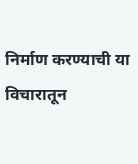निर्माण करण्याची या विचारातून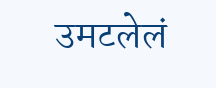उमटलेलं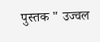पुस्तक " उज्वल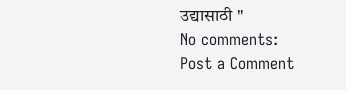उद्यासाठी "
No comments:
Post a Comment